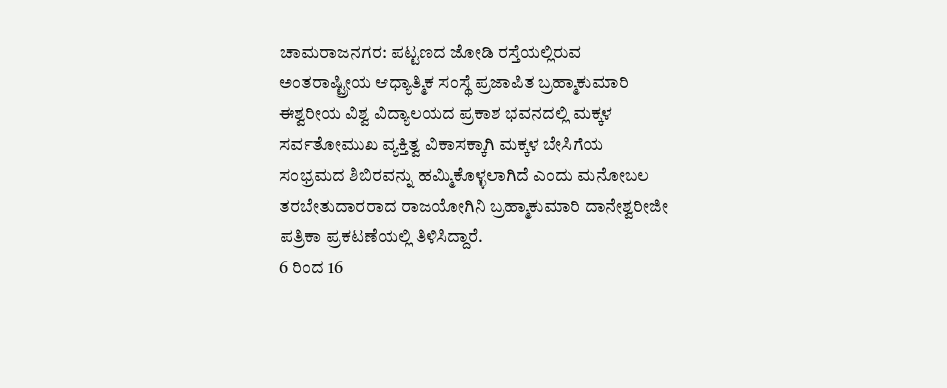ಚಾಮರಾಜನಗರ: ಪಟ್ಟಣದ ಜೋಡಿ ರಸ್ತೆಯಲ್ಲಿರುವ ಅಂತರಾಷ್ಟ್ರೀಯ ಆಧ್ಯಾತ್ಮಿಕ ಸಂಸ್ಥೆ ಪ್ರಜಾಪಿತ ಬ್ರಹ್ಮಾಕುಮಾರಿ ಈಶ್ವರೀಯ ವಿಶ್ವ ವಿದ್ಯಾಲಯದ ಪ್ರಕಾಶ ಭವನದಲ್ಲಿ ಮಕ್ಕಳ ಸರ್ವತೋಮುಖ ವ್ಯಕ್ತಿತ್ವ ವಿಕಾಸಕ್ಕಾಗಿ ಮಕ್ಕಳ ಬೇಸಿಗೆಯ ಸಂಭ್ರಮದ ಶಿಬಿರವನ್ನು ಹಮ್ಮಿಕೊಳ್ಳಲಾಗಿದೆ ಎಂದು ಮನೋಬಲ ತರಬೇತುದಾರರಾದ ರಾಜಯೋಗಿನಿ ಬ್ರಹ್ಮಾಕುಮಾರಿ ದಾನೇಶ್ವರೀಜೀ ಪತ್ರಿಕಾ ಪ್ರಕಟಣೆಯಲ್ಲಿ ತಿಳಿಸಿದ್ದಾರೆ.
6 ರಿಂದ 16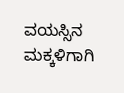ವಯಸ್ಸಿನ ಮಕ್ಕಳಿಗಾಗಿ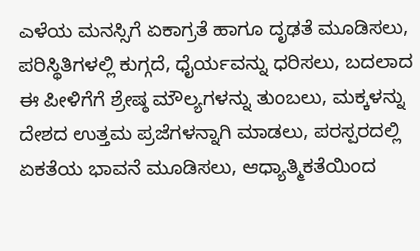ಎಳೆಯ ಮನಸ್ಸಿಗೆ ಏಕಾಗ್ರತೆ ಹಾಗೂ ದೃಢತೆ ಮೂಡಿಸಲು, ಪರಿಸ್ಥಿತಿಗಳಲ್ಲಿ ಕುಗ್ಗದೆ, ಧೈರ್ಯವನ್ನು ಧರಿಸಲು, ಬದಲಾದ ಈ ಪೀಳಿಗೆಗೆ ಶ್ರೇಷ್ಠ ಮೌಲ್ಯಗಳನ್ನು ತುಂಬಲು, ಮಕ್ಕಳನ್ನು ದೇಶದ ಉತ್ತಮ ಪ್ರಜೆಗಳನ್ನಾಗಿ ಮಾಡಲು, ಪರಸ್ಪರದಲ್ಲಿ ಏಕತೆಯ ಭಾವನೆ ಮೂಡಿಸಲು, ಆಧ್ಯಾತ್ಮಿಕತೆಯಿಂದ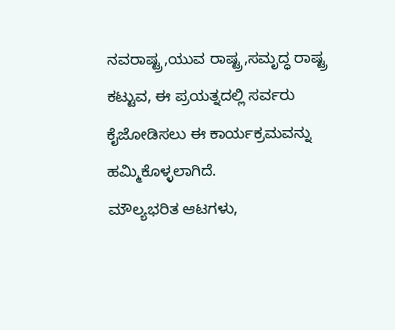ನವರಾಷ್ಟ್ರ,ಯುವ ರಾಷ್ಟ್ರ,ಸಮೃದ್ಧ ರಾಷ್ಟ್ರ ಕಟ್ಟುವ, ಈ ಪ್ರಯತ್ನದಲ್ಲಿ ಸರ್ವರು ಕೈಜೋಡಿಸಲು ಈ ಕಾರ್ಯಕ್ರಮವನ್ನು ಹಮ್ಮಿಕೊಳ್ಳಲಾಗಿದೆ.
ಮೌಲ್ಯಭರಿತ ಆಟಗಳು,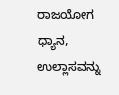ರಾಜಯೋಗ ಧ್ಯಾನ, ಉಲ್ಲಾಸವನ್ನು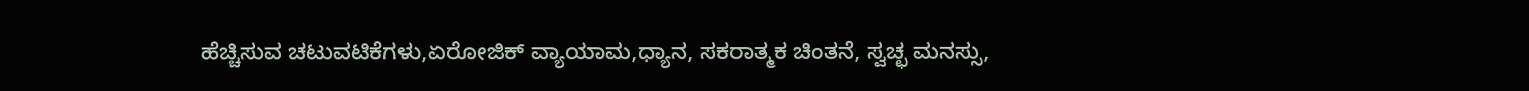ಹೆಚ್ಚಿಸುವ ಚಟುವಟಿಕೆಗಳು,ಏರೋಜಿಕ್ ವ್ಯಾಯಾಮ,ಧ್ಯಾನ, ಸಕರಾತ್ಮಕ ಚಿಂತನೆ, ಸ್ವಚ್ಛ ಮನಸ್ಸು,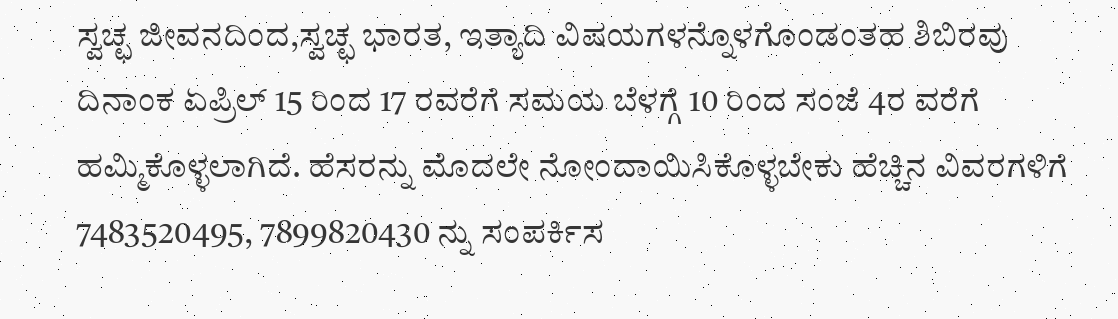ಸ್ವಚ್ಛ ಜೀವನದಿಂದ,ಸ್ವಚ್ಛ ಭಾರತ, ಇತ್ಯಾದಿ ವಿಷಯಗಳನ್ನೊಳಗೊಂಡಂತಹ ಶಿಬಿರವು ದಿನಾಂಕ ಏಪ್ರಿಲ್ 15 ರಿಂದ 17 ರವರೆಗೆ ಸಮಯ ಬೆಳಗ್ಗೆ 10 ರಿಂದ ಸಂಜೆ 4ರ ವರೆಗೆ ಹಮ್ಮಿಕೊಳ್ಳಲಾಗಿದೆ. ಹೆಸರನ್ನು ಮೊದಲೇ ನೋಂದಾಯಿಸಿಕೊಳ್ಳಬೇಕು ಹೆಚ್ಚಿನ ವಿವರಗಳಿಗೆ 7483520495, 7899820430 ನ್ನು ಸಂಪರ್ಕಿಸ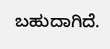ಬಹುದಾಗಿದೆ.